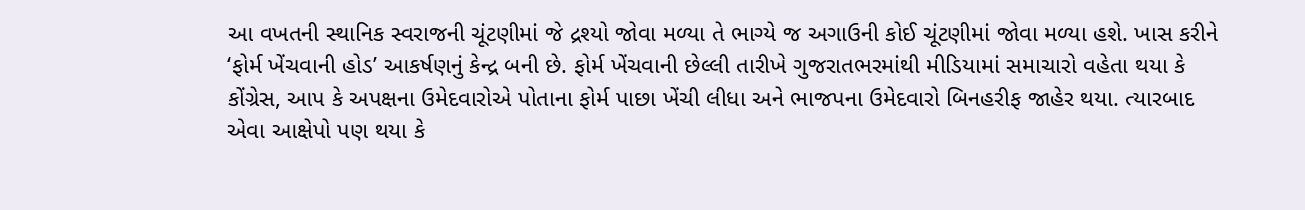આ વખતની સ્થાનિક સ્વરાજની ચૂંટણીમાં જે દ્રશ્યો જોવા મળ્યા તે ભાગ્યે જ અગાઉની કોઈ ચૂંટણીમાં જોવા મળ્યા હશે. ખાસ કરીને ‘ફોર્મ ખેંચવાની હોડ’ આકર્ષણનું કેન્દ્ર બની છે. ફોર્મ ખેંચવાની છેલ્લી તારીખે ગુજરાતભરમાંથી મીડિયામાં સમાચારો વહેતા થયા કે કોંગ્રેસ, આપ કે અપક્ષના ઉમેદવારોએ પોતાના ફોર્મ પાછા ખેંચી લીધા અને ભાજપના ઉમેદવારો બિનહરીફ જાહેર થયા. ત્યારબાદ એવા આક્ષેપો પણ થયા કે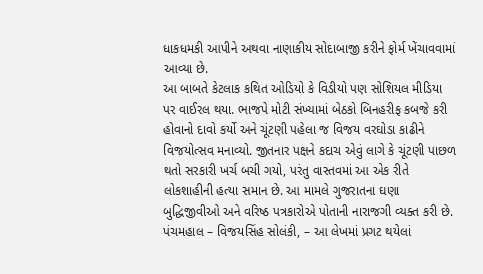ધાકધમકી આપીને અથવા નાણાકીય સોદાબાજી કરીને ફોર્મ ખેંચાવવામાં આવ્યા છે.
આ બાબતે કેટલાક કથિત ઓડિયો કે વિડીયો પણ સોશિયલ મીડિયા પર વાઈરલ થયા. ભાજપે મોટી સંખ્યામાં બેઠકો બિનહરીફ કબજે કરી હોવાનો દાવો કર્યો અને ચૂંટણી પહેલા જ વિજય વરઘોડા કાઢીને વિજયોત્સવ મનાવ્યો. જીતનાર પક્ષને કદાચ એવું લાગે કે ચૂંટણી પાછળ થતો સરકારી ખર્ચ બચી ગયો, પરંતુ વાસ્તવમાં આ એક રીતે લોકશાહીની હત્યા સમાન છે. આ મામલે ગુજરાતના ઘણા બુદ્ધિજીવીઓ અને વરિષ્ઠ પત્રકારોએ પોતાની નારાજગી વ્યક્ત કરી છે.
પંચમહાલ – વિજયસિંહ સોલંકી, – આ લેખમાં પ્રગટ થયેલાં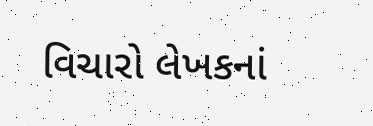વિચારો લેખકનાં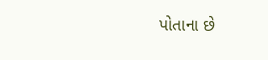પોતાના છે